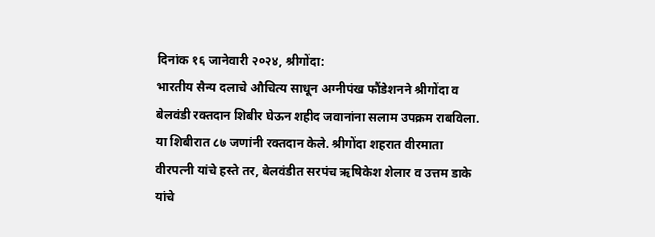दिनांक १६ जानेवारी २०२४, श्रीगोंदा:
भारतीय सैन्य दलाचे औचित्य साधून अग्नीपंख फौंडेशनने श्रीगोंदा व बेलवंडी रक्तदान शिबीर घेऊन शहीद जवानांना सलाम उपक्रम राबविला. या शिबीरात ८७ जणांनी रक्तदान केले. श्रीगोंदा शहरात वीरमाता वीरपत्नी यांचे हस्ते तर, बेलवंडीत सरपंच ऋषिकेश शेलार व उत्तम डाके यांचे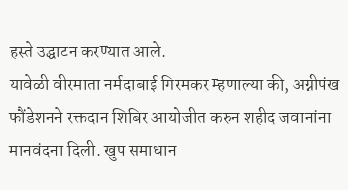हस्ते उद्घाटन करण्यात आले.
यावेळी वीरमाता नर्मदाबाई गिरमकर म्हणाल्या की, अग्नीपंख फौंडेशनने रक्तदान शिबिर आयोजीत करुन शहीद जवानांना मानवंदना दिली. खुप समाधान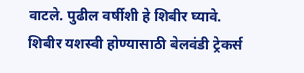वाटले. पुढील वर्षीशी हे शिबीर घ्यावे.
शिबीर यशस्वी होण्यासाठी बेलवंडी ट्रेकर्स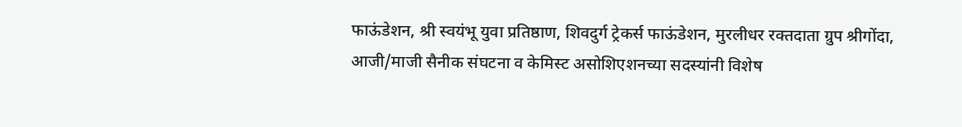फाऊंडेशन, श्री स्वयंभू युवा प्रतिष्ठाण, शिवदुर्ग ट्रेकर्स फाऊंडेशन, मुरलीधर रक्तदाता ग्रुप श्रीगोंदा, आजी/माजी सैनीक संघटना व केमिस्ट असोशिएशनच्या सदस्यांनी विशेष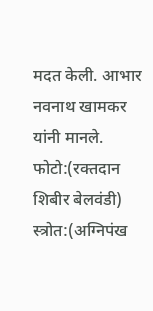मदत केली. आभार नवनाथ खामकर यांनी मानले.
फोटो:(रक्तदान शिबीर बेलवंडी)
स्त्रोत:(अग्निपंख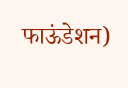फाऊंडेशन)